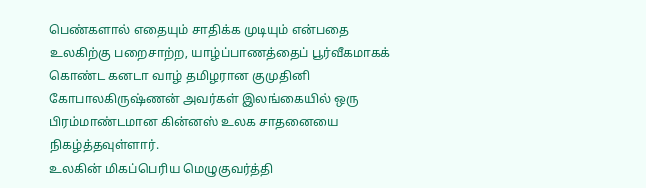பெண்களால் எதையும் சாதிக்க முடியும் என்பதை உலகிற்கு பறைசாற்ற, யாழ்ப்பாணத்தைப் பூர்வீகமாகக் கொண்ட கனடா வாழ் தமிழரான குமுதினி கோபாலகிருஷ்ணன் அவர்கள் இலங்கையில் ஒரு பிரம்மாண்டமான கின்னஸ் உலக சாதனையை நிகழ்த்தவுள்ளார்.
உலகின் மிகப்பெரிய மெழுகுவர்த்தி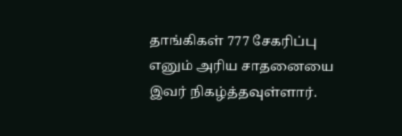தாங்கிகள் 777 சேகரிப்பு எனும் அரிய சாதனையை இவர் நிகழ்த்தவுள்ளார்.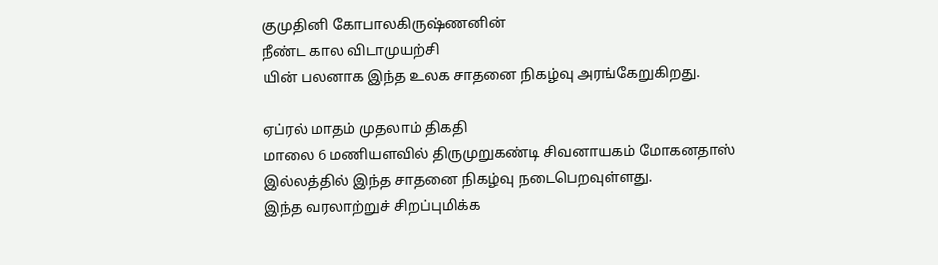குமுதினி கோபாலகிருஷ்ணனின்
நீண்ட கால விடாமுயற்சி
யின் பலனாக இந்த உலக சாதனை நிகழ்வு அரங்கேறுகிறது.

ஏப்ரல் மாதம் முதலாம் திகதி
மாலை 6 மணியளவில் திருமுறுகண்டி சிவனாயகம் மோகனதாஸ் இல்லத்தில் இந்த சாதனை நிகழ்வு நடைபெறவுள்ளது.
இந்த வரலாற்றுச் சிறப்புமிக்க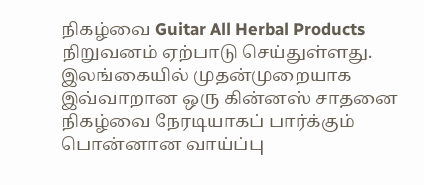நிகழ்வை Guitar All Herbal Products நிறுவனம் ஏற்பாடு செய்துள்ளது.
இலங்கையில் முதன்முறையாக இவ்வாறான ஒரு கின்னஸ் சாதனை நிகழ்வை நேரடியாகப் பார்க்கும் பொன்னான வாய்ப்பு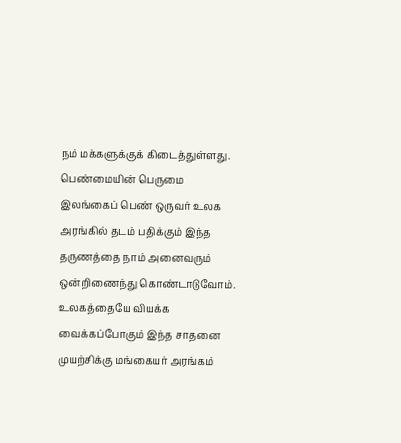நம் மக்களுக்குக் கிடைத்துள்ளது.
பெண்மையின் பெருமை
இலங்கைப் பெண் ஒருவர் உலக அரங்கில் தடம் பதிக்கும் இந்த தருணத்தை நாம் அனைவரும் ஒன்றிணைந்து கொண்டாடுவோம்.
உலகத்தையே வியக்க வைக்கப்போகும் இந்த சாதனை முயற்சிக்கு மங்கையர் அரங்கம்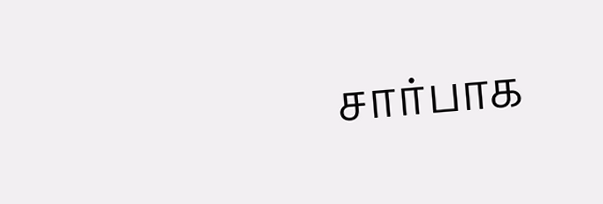சார்பாக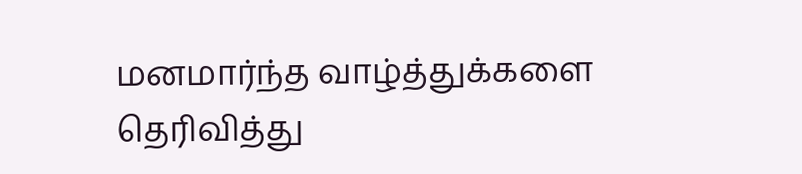மனமார்ந்த வாழ்த்துக்களை தெரிவித்து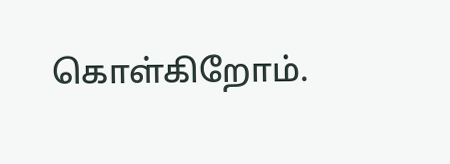கொள்கிறோம்.